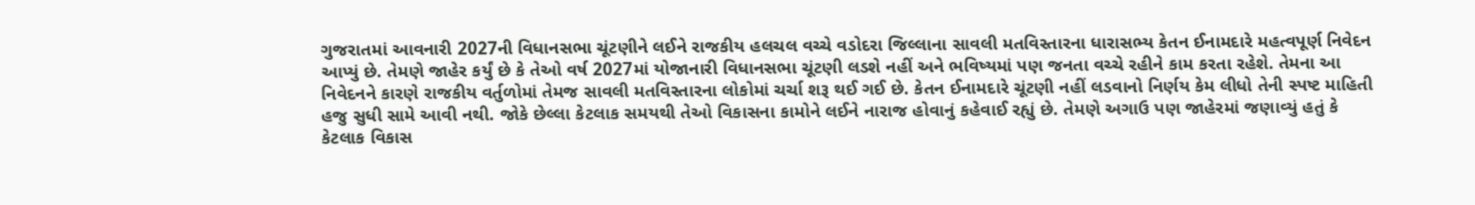ગુજરાતમાં આવનારી 2027ની વિધાનસભા ચૂંટણીને લઈને રાજકીય હલચલ વચ્ચે વડોદરા જિલ્લાના સાવલી મતવિસ્તારના ધારાસભ્ય કેતન ઈનામદારે મહત્વપૂર્ણ નિવેદન આપ્યું છે. તેમણે જાહેર કર્યું છે કે તેઓ વર્ષ 2027માં યોજાનારી વિધાનસભા ચૂંટણી લડશે નહીં અને ભવિષ્યમાં પણ જનતા વચ્ચે રહીને કામ કરતા રહેશે. તેમના આ નિવેદનને કારણે રાજકીય વર્તુળોમાં તેમજ સાવલી મતવિસ્તારના લોકોમાં ચર્ચા શરૂ થઈ ગઈ છે. કેતન ઈનામદારે ચૂંટણી નહીં લડવાનો નિર્ણય કેમ લીધો તેની સ્પષ્ટ માહિતી હજુ સુધી સામે આવી નથી. જોકે છેલ્લા કેટલાક સમયથી તેઓ વિકાસના કામોને લઈને નારાજ હોવાનું કહેવાઈ રહ્યું છે. તેમણે અગાઉ પણ જાહેરમાં જણાવ્યું હતું કે કેટલાક વિકાસ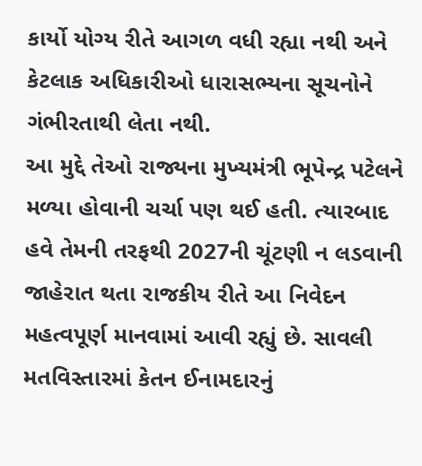કાર્યો યોગ્ય રીતે આગળ વધી રહ્યા નથી અને કેટલાક અધિકારીઓ ધારાસભ્યના સૂચનોને ગંભીરતાથી લેતા નથી.
આ મુદ્દે તેઓ રાજ્યના મુખ્યમંત્રી ભૂપેન્દ્ર પટેલને મળ્યા હોવાની ચર્ચા પણ થઈ હતી. ત્યારબાદ હવે તેમની તરફથી 2027ની ચૂંટણી ન લડવાની જાહેરાત થતા રાજકીય રીતે આ નિવેદન મહત્વપૂર્ણ માનવામાં આવી રહ્યું છે. સાવલી મતવિસ્તારમાં કેતન ઈનામદારનું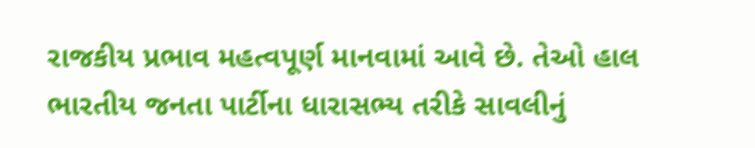રાજકીય પ્રભાવ મહત્વપૂર્ણ માનવામાં આવે છે. તેઓ હાલ ભારતીય જનતા પાર્ટીના ધારાસભ્ય તરીકે સાવલીનું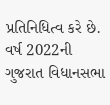પ્રતિનિધિત્વ કરે છે. વર્ષ 2022ની ગુજરાત વિધાનસભા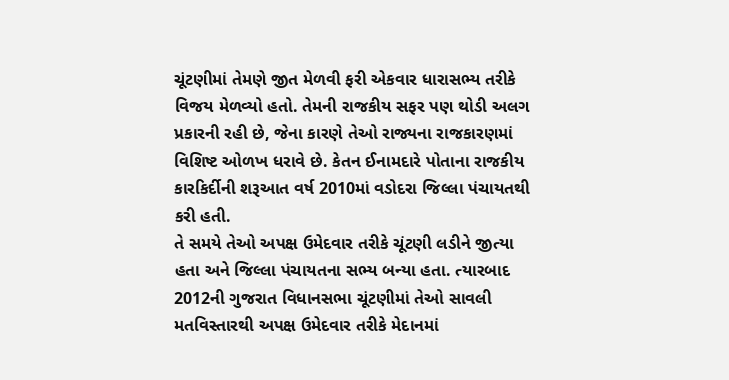ચૂંટણીમાં તેમણે જીત મેળવી ફરી એકવાર ધારાસભ્ય તરીકે વિજય મેળવ્યો હતો. તેમની રાજકીય સફર પણ થોડી અલગ પ્રકારની રહી છે, જેના કારણે તેઓ રાજ્યના રાજકારણમાં વિશિષ્ટ ઓળખ ધરાવે છે. કેતન ઈનામદારે પોતાના રાજકીય કારકિર્દીની શરૂઆત વર્ષ 2010માં વડોદરા જિલ્લા પંચાયતથી કરી હતી.
તે સમયે તેઓ અપક્ષ ઉમેદવાર તરીકે ચૂંટણી લડીને જીત્યા હતા અને જિલ્લા પંચાયતના સભ્ય બન્યા હતા. ત્યારબાદ 2012ની ગુજરાત વિધાનસભા ચૂંટણીમાં તેઓ સાવલી મતવિસ્તારથી અપક્ષ ઉમેદવાર તરીકે મેદાનમાં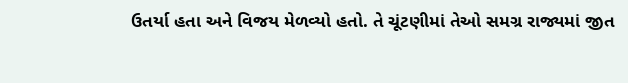ઉતર્યા હતા અને વિજય મેળવ્યો હતો. તે ચૂંટણીમાં તેઓ સમગ્ર રાજ્યમાં જીત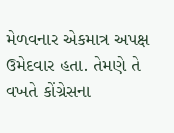મેળવનાર એકમાત્ર અપક્ષ ઉમેદવાર હતા. તેમણે તે વખતે કોંગ્રેસના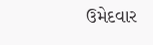ઉમેદવાર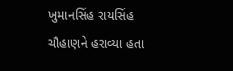ખુમાનસિંહ રાયસિંહ ચૌહાણને હરાવ્યા હતા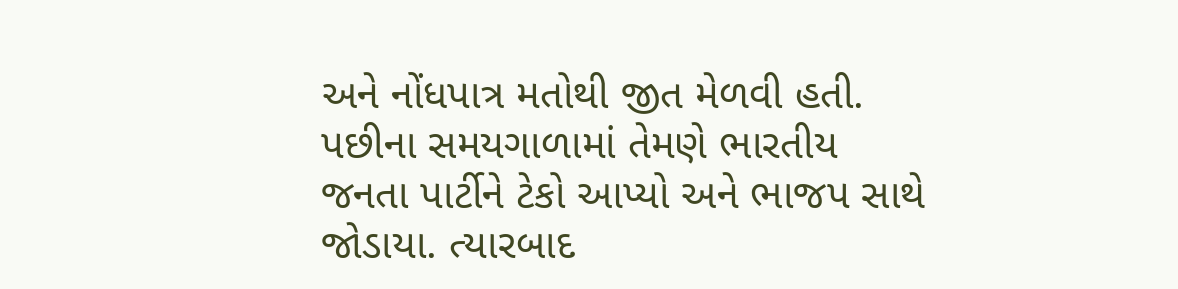અને નોંધપાત્ર મતોથી જીત મેળવી હતી. પછીના સમયગાળામાં તેમણે ભારતીય જનતા પાર્ટીને ટેકો આપ્યો અને ભાજપ સાથે જોડાયા. ત્યારબાદ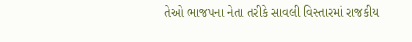તેઓ ભાજપના નેતા તરીકે સાવલી વિસ્તારમાં રાજકીય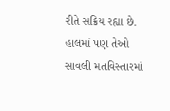રીતે સક્રિય રહ્યા છે. હાલમાં પણ તેઓ સાવલી મતવિસ્તારમાં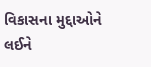વિકાસના મુદ્દાઓને લઈને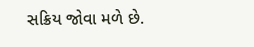સક્રિય જોવા મળે છે.